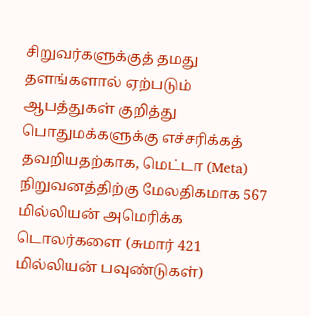சிறுவர்களுக்குத் தமது தளங்களால் ஏற்படும் ஆபத்துகள் குறித்து பொதுமக்களுக்கு எச்சரிக்கத் தவறியதற்காக, மெட்டா (Meta) நிறுவனத்திற்கு மேலதிகமாக 567 மில்லியன் அமெரிக்க டொலர்களை (சுமார் 421 மில்லியன் பவுண்டுகள்)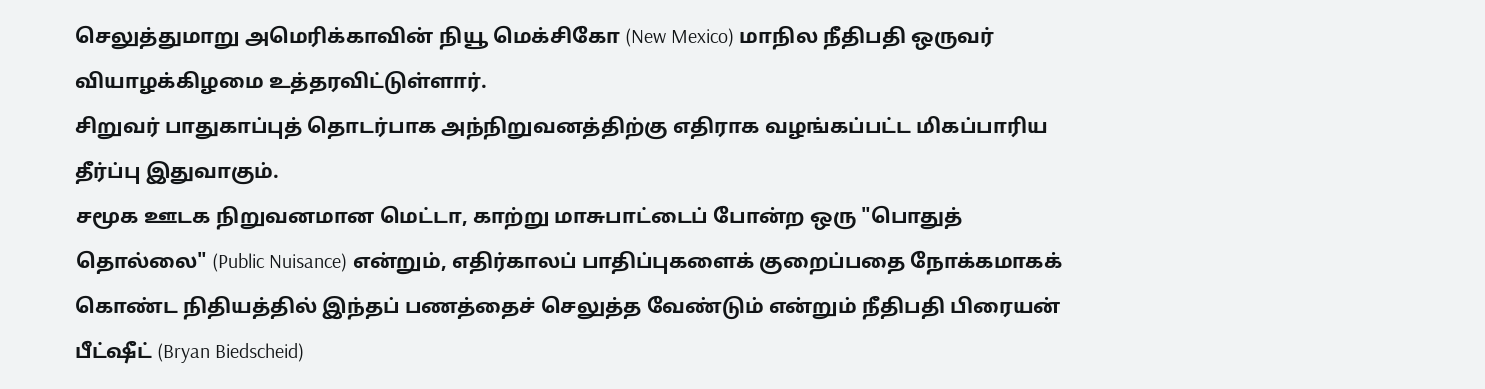செலுத்துமாறு அமெரிக்காவின் நியூ மெக்சிகோ (New Mexico) மாநில நீதிபதி ஒருவர் வியாழக்கிழமை உத்தரவிட்டுள்ளார்.
சிறுவர் பாதுகாப்புத் தொடர்பாக அந்நிறுவனத்திற்கு எதிராக வழங்கப்பட்ட மிகப்பாரிய தீர்ப்பு இதுவாகும்.
சமூக ஊடக நிறுவனமான மெட்டா, காற்று மாசுபாட்டைப் போன்ற ஒரு "பொதுத் தொல்லை" (Public Nuisance) என்றும், எதிர்காலப் பாதிப்புகளைக் குறைப்பதை நோக்கமாகக் கொண்ட நிதியத்தில் இந்தப் பணத்தைச் செலுத்த வேண்டும் என்றும் நீதிபதி பிரையன் பீட்ஷீட் (Bryan Biedscheid)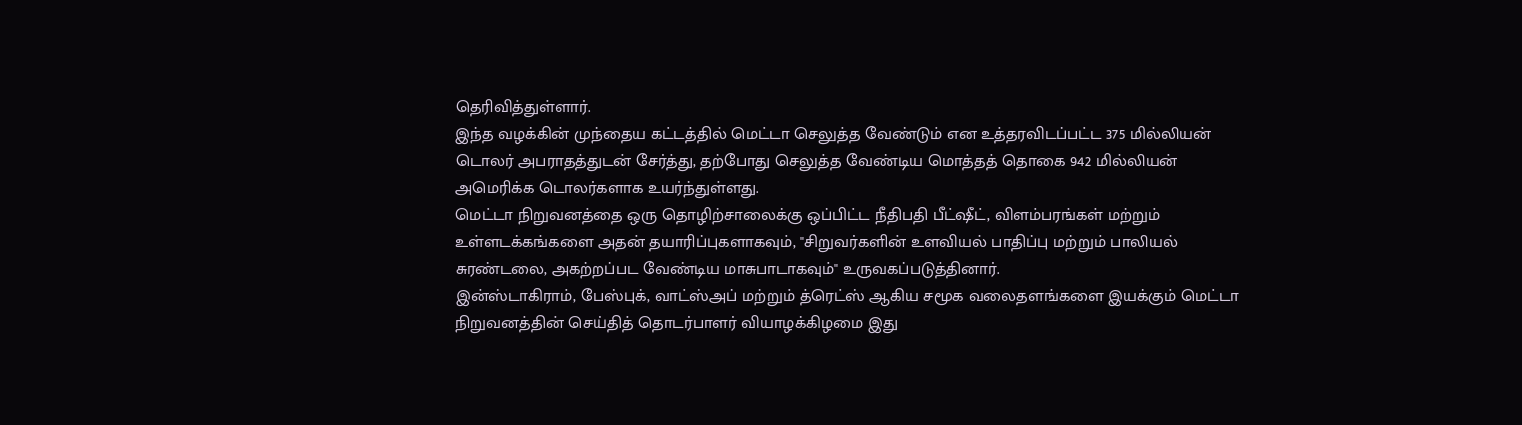தெரிவித்துள்ளார்.
இந்த வழக்கின் முந்தைய கட்டத்தில் மெட்டா செலுத்த வேண்டும் என உத்தரவிடப்பட்ட 375 மில்லியன் டொலர் அபராதத்துடன் சேர்த்து, தற்போது செலுத்த வேண்டிய மொத்தத் தொகை 942 மில்லியன் அமெரிக்க டொலர்களாக உயர்ந்துள்ளது.
மெட்டா நிறுவனத்தை ஒரு தொழிற்சாலைக்கு ஒப்பிட்ட நீதிபதி பீட்ஷீட், விளம்பரங்கள் மற்றும் உள்ளடக்கங்களை அதன் தயாரிப்புகளாகவும், "சிறுவர்களின் உளவியல் பாதிப்பு மற்றும் பாலியல் சுரண்டலை, அகற்றப்பட வேண்டிய மாசுபாடாகவும்" உருவகப்படுத்தினார்.
இன்ஸ்டாகிராம், பேஸ்புக், வாட்ஸ்அப் மற்றும் த்ரெட்ஸ் ஆகிய சமூக வலைதளங்களை இயக்கும் மெட்டா நிறுவனத்தின் செய்தித் தொடர்பாளர் வியாழக்கிழமை இது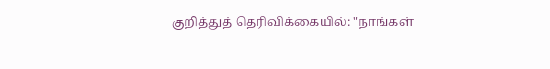குறித்துத் தெரிவிக்கையில்: "நாங்கள்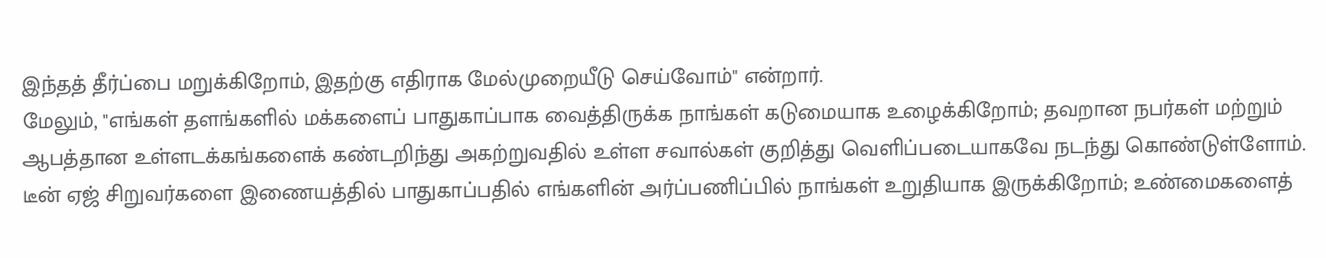இந்தத் தீர்ப்பை மறுக்கிறோம், இதற்கு எதிராக மேல்முறையீடு செய்வோம்" என்றார்.
மேலும், "எங்கள் தளங்களில் மக்களைப் பாதுகாப்பாக வைத்திருக்க நாங்கள் கடுமையாக உழைக்கிறோம்; தவறான நபர்கள் மற்றும் ஆபத்தான உள்ளடக்கங்களைக் கண்டறிந்து அகற்றுவதில் உள்ள சவால்கள் குறித்து வெளிப்படையாகவே நடந்து கொண்டுள்ளோம். டீன் ஏஜ் சிறுவர்களை இணையத்தில் பாதுகாப்பதில் எங்களின் அர்ப்பணிப்பில் நாங்கள் உறுதியாக இருக்கிறோம்; உண்மைகளைத்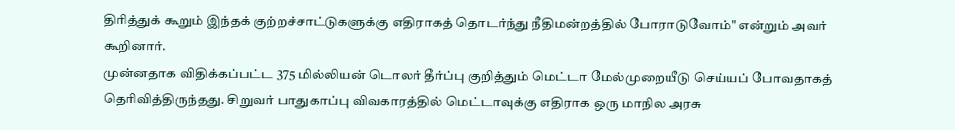திரித்துக் கூறும் இந்தக் குற்றச்சாட்டுகளுக்கு எதிராகத் தொடர்ந்து நீதிமன்றத்தில் போராடுவோம்" என்றும் அவர் கூறினார்.
முன்னதாக விதிக்கப்பட்ட 375 மில்லியன் டொலர் தீர்ப்பு குறித்தும் மெட்டா மேல்முறையீடு செய்யப் போவதாகத் தெரிவித்திருந்தது. சிறுவர் பாதுகாப்பு விவகாரத்தில் மெட்டாவுக்கு எதிராக ஒரு மாநில அரசு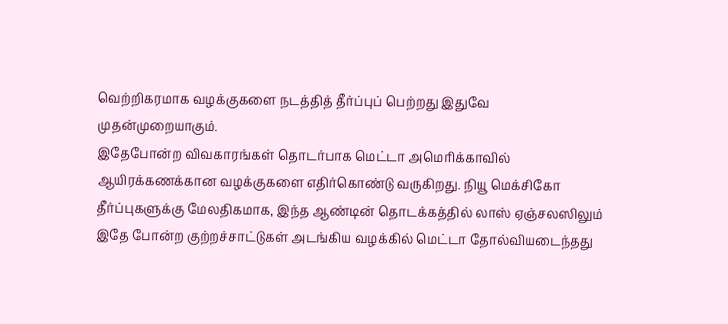வெற்றிகரமாக வழக்குகளை நடத்தித் தீர்ப்புப் பெற்றது இதுவே முதன்முறையாகும்.
இதேபோன்ற விவகாரங்கள் தொடர்பாக மெட்டா அமெரிக்காவில் ஆயிரக்கணக்கான வழக்குகளை எதிர்கொண்டு வருகிறது. நியூ மெக்சிகோ தீர்ப்புகளுக்கு மேலதிகமாக, இந்த ஆண்டின் தொடக்கத்தில் லாஸ் ஏஞ்சலஸிலும் இதே போன்ற குற்றச்சாட்டுகள் அடங்கிய வழக்கில் மெட்டா தோல்வியடைந்தது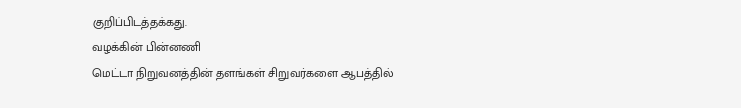குறிப்பிடத்தக்கது.
வழக்கின் பின்னணி
மெட்டா நிறுவனத்தின் தளங்கள் சிறுவர்களை ஆபத்தில்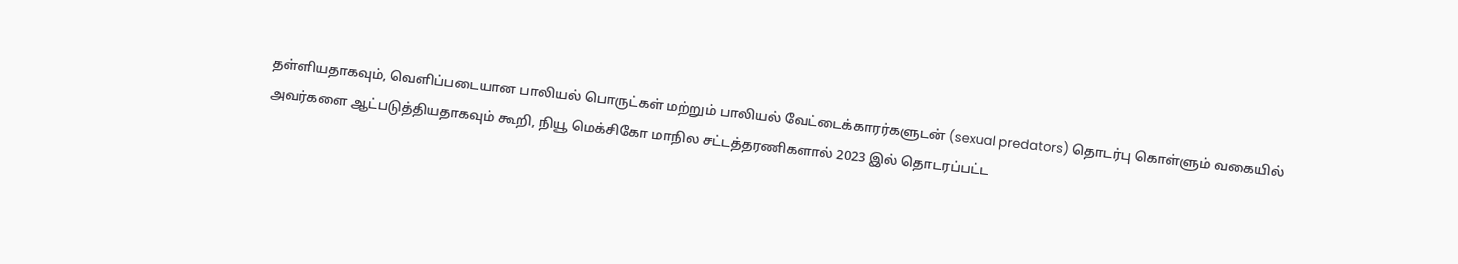தள்ளியதாகவும், வெளிப்படையான பாலியல் பொருட்கள் மற்றும் பாலியல் வேட்டைக்காரர்களுடன் (sexual predators) தொடர்பு கொள்ளும் வகையில் அவர்களை ஆட்படுத்தியதாகவும் கூறி, நியூ மெக்சிகோ மாநில சட்டத்தரணிகளால் 2023 இல் தொடரப்பட்ட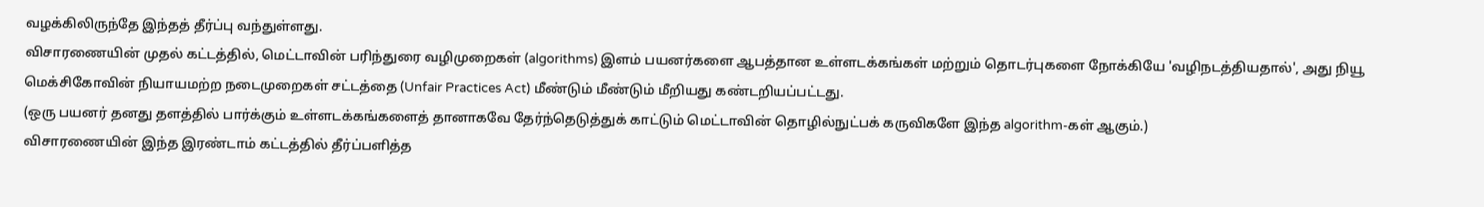வழக்கிலிருந்தே இந்தத் தீர்ப்பு வந்துள்ளது.
விசாரணையின் முதல் கட்டத்தில், மெட்டாவின் பரிந்துரை வழிமுறைகள் (algorithms) இளம் பயனர்களை ஆபத்தான உள்ளடக்கங்கள் மற்றும் தொடர்புகளை நோக்கியே 'வழிநடத்தியதால்', அது நியூ மெக்சிகோவின் நியாயமற்ற நடைமுறைகள் சட்டத்தை (Unfair Practices Act) மீண்டும் மீண்டும் மீறியது கண்டறியப்பட்டது.
(ஒரு பயனர் தனது தளத்தில் பார்க்கும் உள்ளடக்கங்களைத் தானாகவே தேர்ந்தெடுத்துக் காட்டும் மெட்டாவின் தொழில்நுட்பக் கருவிகளே இந்த algorithm-கள் ஆகும்.)
விசாரணையின் இந்த இரண்டாம் கட்டத்தில் தீர்ப்பளித்த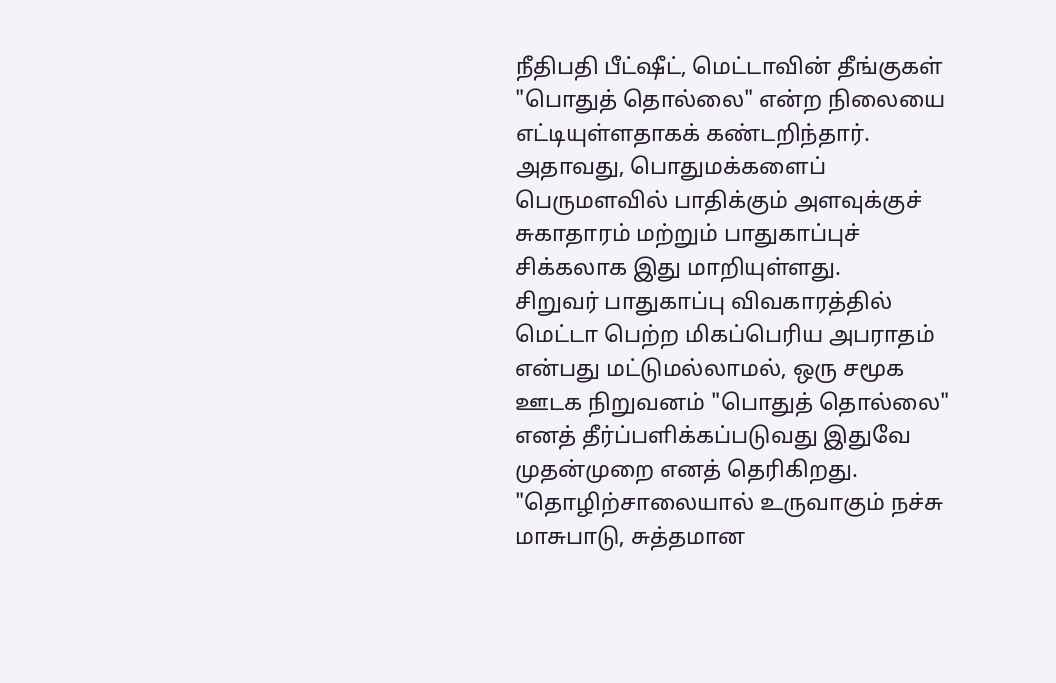நீதிபதி பீட்ஷீட், மெட்டாவின் தீங்குகள் "பொதுத் தொல்லை" என்ற நிலையை எட்டியுள்ளதாகக் கண்டறிந்தார். அதாவது, பொதுமக்களைப் பெருமளவில் பாதிக்கும் அளவுக்குச் சுகாதாரம் மற்றும் பாதுகாப்புச் சிக்கலாக இது மாறியுள்ளது.
சிறுவர் பாதுகாப்பு விவகாரத்தில் மெட்டா பெற்ற மிகப்பெரிய அபராதம் என்பது மட்டுமல்லாமல், ஒரு சமூக ஊடக நிறுவனம் "பொதுத் தொல்லை" எனத் தீர்ப்பளிக்கப்படுவது இதுவே முதன்முறை எனத் தெரிகிறது.
"தொழிற்சாலையால் உருவாகும் நச்சு மாசுபாடு, சுத்தமான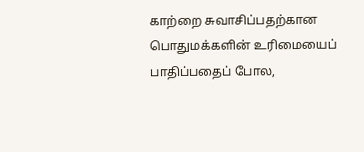காற்றை சுவாசிப்பதற்கான பொதுமக்களின் உரிமையைப் பாதிப்பதைப் போல,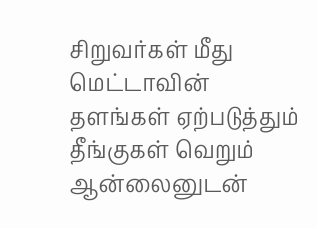சிறுவர்கள் மீது மெட்டாவின் தளங்கள் ஏற்படுத்தும் தீங்குகள் வெறும் ஆன்லைனுடன்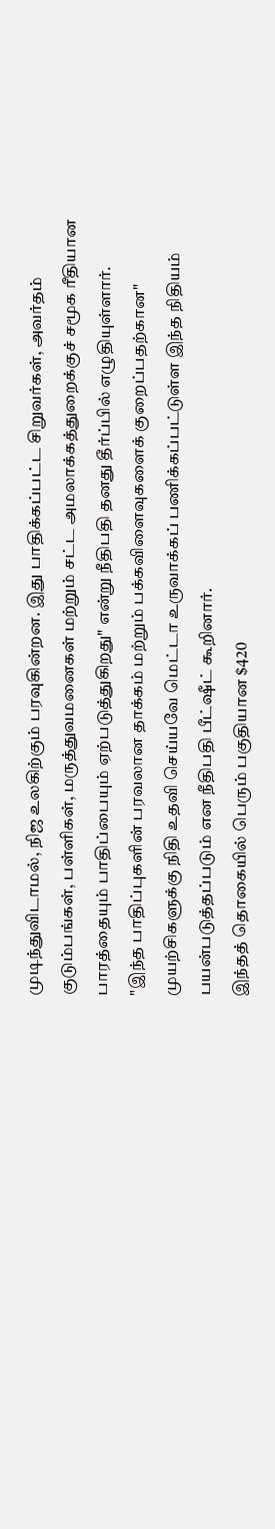முடிந்துவிடாமல், நிஜ உலகிற்கும் பரவுகின்றன. இது பாதிக்கப்பட்ட சிறுவர்கள், அவர்தம் குடும்பங்கள், பள்ளிகள், மருத்துவமனைகள் மற்றும் சட்ட அமலாக்கத்துறைக்குச் சமூக ரீதியான பாரத்தையும் பாதிப்பையும் ஏற்படுத்துகிறது" என்று நீதிபதி தனது தீர்ப்பில் எழுதியுள்ளார்.
"இந்த பாதிப்புகளின் பரவலான தாக்கம் மற்றும் பக்கவிளைவுகளைக் குறைப்பதற்கான" முயற்சிகளுக்கு நிதி உதவி செய்யவே மெட்டா உருவாக்கப் பணிக்கப்பட்டுள்ள இந்த நிதியம் பயன்படுத்தப்படும் என நீதிபதி பீட்ஷீட் கூறினார்.
இந்தத் தொகையில் பெரும் பகுதியான $420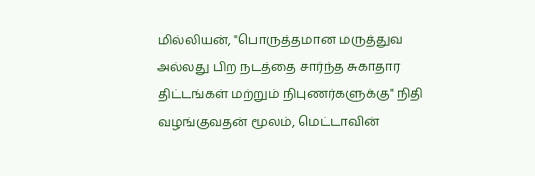மில்லியன், "பொருத்தமான மருத்துவ அல்லது பிற நடத்தை சார்ந்த சுகாதார திட்டங்கள் மற்றும் நிபுணர்களுக்கு" நிதி வழங்குவதன் மூலம், மெட்டாவின்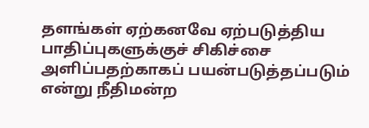தளங்கள் ஏற்கனவே ஏற்படுத்திய பாதிப்புகளுக்குச் சிகிச்சை அளிப்பதற்காகப் பயன்படுத்தப்படும் என்று நீதிமன்ற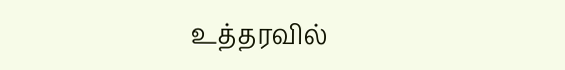உத்தரவில்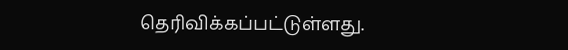தெரிவிக்கப்பட்டுள்ளது.